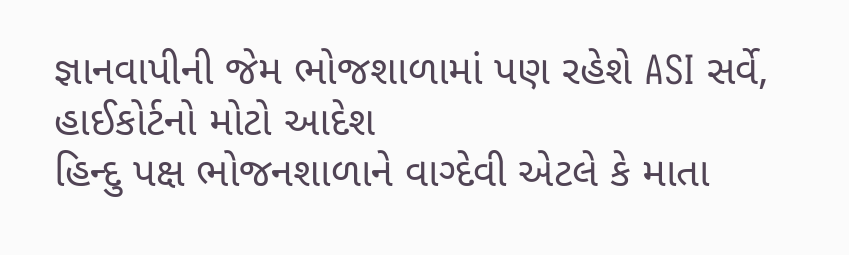જ્ઞાનવાપીની જેમ ભોજશાળામાં પણ રહેશે ASI સર્વે, હાઈકોર્ટનો મોટો આદેશ
હિન્દુ પક્ષ ભોજનશાળાને વાગ્દેવી એટલે કે માતા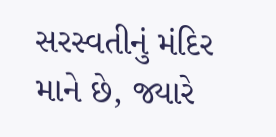સરસ્વતીનું મંદિર માને છે, જ્યારે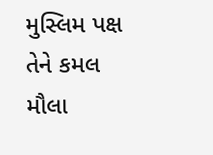મુસ્લિમ પક્ષ તેને કમલ મૌલા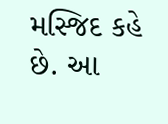મસ્જિદ કહે છે. આ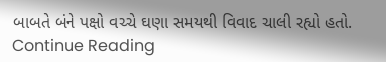બાબતે બંને પક્ષો વચ્ચે ઘણા સમયથી વિવાદ ચાલી રહ્યો હતો.
Continue Reading